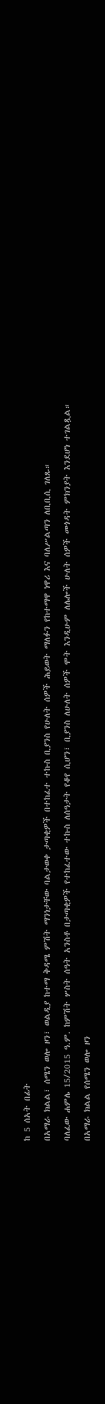ከ 5 ሰአት በፊት
በአማራ ክልል፣ ሰሜን ወሎ ዞን፣ ወልዲያ ከተማ ቅዳሜ ምሽት ማንነታቸው ባልታወቀ ታጣቂዎች በተከፈተ ተኩስ ቢያንስ የሁለት ሰዎች ሕይወት ማለፉን የከተማዋ ነዋሪ እና ባለሥልጣን ለቢቢሲ ገለጹ።
ባለፈው ሐምሌ 15/2015 ዓ.ም. ከምሽት ሦስት ሰዓት አንስቶ በታጣቂዎች የተከፈተው ተኩስ ለሰዓታት የቆየ ሲሆን፣ ቢያንስ ለሁለት ሰዎች ሞት እንዲሁም ለሌሎች ሁለት ሰዎች መጎዳት ምክንያት እንደሆነ ተገልጿል።
በአማራ ክልል የሰሜን ወሎ ዞን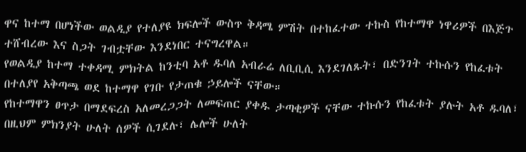ዋና ከተማ በሆነችው ወልዲያ የተለያዩ ክፍሎች ውስጥ ቅዳሜ ምሽት በተከፈተው ተኩስ የከተማዋ ነዋሪዎች በእጅጉ ተሸብረው እና ስጋት ገብቷቸው እንደነበር ተናግረዋል።
የወልዲያ ከተማ ተቀዳሚ ምክትል ከንቲባ አቶ ዱባለ አብራሬ ለቢቢሲ እንደገለጹት፣ በድንገት ተኩሱን የከፈቱት በተለያየ አቅጣጫ ወደ ከተማዋ የገቡ የታጠቁ ኃይሎች ናቸው።
የከተማዋን ፀጥታ በማደፍረስ አለመረጋጋት ለመፍጠር ያቀዱ ታጣቂዎች ናቸው ተኩሱን የከፈቱት ያሉት አቶ ዱባለ፣ በዚህም ምክንያት ሁለት ሰዎች ሲገደሉ፣ ሌሎች ሁለት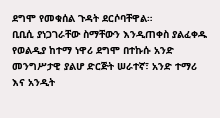ደግሞ የመቁሰል ጉዳት ደርሶባቸዋል።
ቢቢሲ ያነጋገራቸው ስማቸውን እንዲጠቀስ ያልፈቀዱ የወልዲያ ከተማ ነዋሪ ደግሞ በተኩሱ አንድ መንግሥታዊ ያልሆ ድርጅት ሠራተኛ፣ አንድ ተማሪ እና አንዲት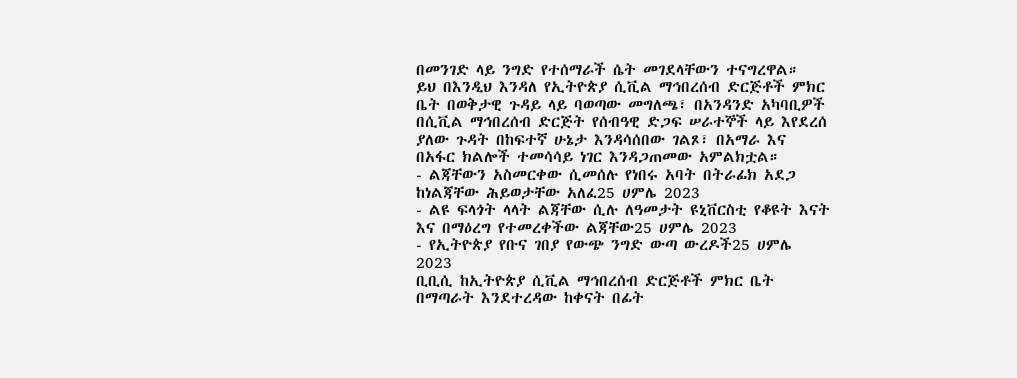በመንገድ ላይ ንግድ የተሰማራች ሴት መገደላቸውን ተናግረዋል።
ይህ በእንዲህ እንዳለ የኢትዮጵያ ሲቪል ማኅበረሰብ ድርጅቶች ምክር ቤት በወቅታዊ ጉዳይ ላይ ባወጣው መግለጫ፣ በአንዳንድ አካባቢዎች በሲቪል ማኅበረሰብ ድርጅት የሰብዓዊ ድጋፍ ሠራተኞች ላይ እየደረሰ ያለው ጉዳት በከፍተኛ ሁኔታ እንዳሳሰበው ገልጾ፣ በአማራ እና በአፋር ክልሎች ተመሳሳይ ነገር እንዳጋጠመው አምልክቷል።
- ልጃቸውን አስመርቀው ሲመሰሉ የነበሩ አባት በትራፊክ አደጋ ከነልጃቸው ሕይወታቸው አለፈ25 ሀምሌ 2023
- ልዩ ፍላጎት ላላት ልጃቸው ሲሉ ለዓመታት ዩኒቨርስቲ የቆዩት እናት እና በማዕረግ የተመረቀችው ልጃቸው25 ሀምሌ 2023
- የኢትዮጵያ የቡና ገበያ የውጭ ንግድ ውጣ ውረዶች25 ሀምሌ 2023
ቢቢሲ ከኢትዮጵያ ሲቪል ማኅበረሰብ ድርጅቶች ምክር ቤት በማጣራት እንደተረዳው ከቀናት በፊት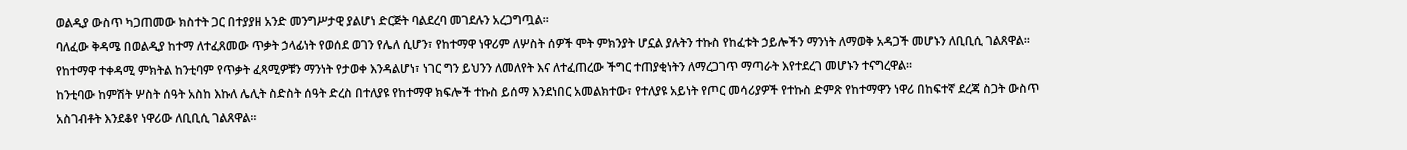ወልዲያ ውስጥ ካጋጠመው ክስተት ጋር በተያያዘ አንድ መንግሥታዊ ያልሆነ ድርጅት ባልደረባ መገደሉን አረጋግጧል።
ባለፈው ቅዳሜ በወልዲያ ከተማ ለተፈጸመው ጥቃት ኃላፊነት የወሰደ ወገን የሌለ ሲሆን፣ የከተማዋ ነዋሪም ለሦስት ሰዎች ሞት ምክንያት ሆኗል ያሉትን ተኩስ የከፈቱት ኃይሎችን ማንነት ለማወቅ አዳጋች መሆኑን ለቢቢሲ ገልጸዋል።
የከተማዋ ተቀዳሚ ምክትል ከንቲባም የጥቃት ፈጻሚዎቹን ማንነት የታወቀ እንዳልሆነ፣ ነገር ግን ይህንን ለመለየት እና ለተፈጠረው ችግር ተጠያቂነትን ለማረጋገጥ ማጣራት እየተደረገ መሆኑን ተናግረዋል።
ከንቲባው ከምሽት ሦስት ሰዓት አስከ እኩለ ሌሊት ስድስት ሰዓት ድረስ በተለያዩ የከተማዋ ክፍሎች ተኩስ ይሰማ እንደነበር አመልክተው፣ የተለያዩ አይነት የጦር መሳሪያዎች የተኩስ ድምጽ የከተማዋን ነዋሪ በከፍተኛ ደረጃ ስጋት ውስጥ አስገብቶት እንደቆየ ነዋሪው ለቢቢሲ ገልጸዋል።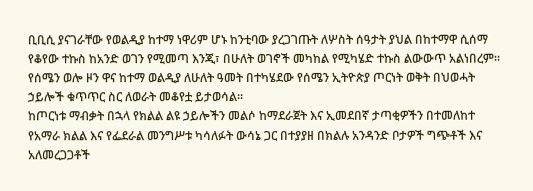ቢቢሲ ያናገራቸው የወልዲያ ከተማ ነዋሪም ሆኑ ከንቲባው ያረጋገጡት ለሦስት ሰዓታት ያህል በከተማዋ ሲሰማ የቆየው ተኩስ ከአንድ ወገን የሚመጣ እንጂ፣ በሁለት ወገኖች መካከል የሚካሄድ ተኩስ ልውውጥ አልነበረም።
የሰሜን ወሎ ዞን ዋና ከተማ ወልዲያ ለሁለት ዓመት በተካሄደው የሰሜን ኢትዮጵያ ጦርነት ወቅት በህወሓት ኃይሎች ቁጥጥር ስር ለወራት መቆየቷ ይታወሳል።
ከጦርነቱ ማብቃት በኋላ የክልል ልዩ ኃይሎችን መልሶ ከማደራጀት እና ኢመደበኛ ታጣቂዎችን በተመለከተ የአማራ ክልል እና የፌደራል መንግሥቱ ካሳለፉት ውሳኔ ጋር በተያያዘ በክልሉ አንዳንድ ቦታዎች ግጭቶች እና አለመረጋጋቶች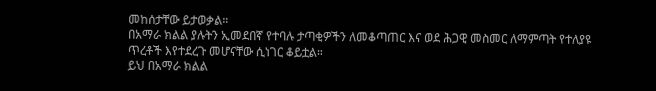መከሰታቸው ይታወቃል።
በአማራ ክልል ያሉትን ኢመደበኛ የተባሉ ታጣቂዎችን ለመቆጣጠር እና ወደ ሕጋዊ መስመር ለማምጣት የተለያዩ ጥረቶች እየተደረጉ መሆናቸው ሲነገር ቆይቷል።
ይህ በአማራ ክልል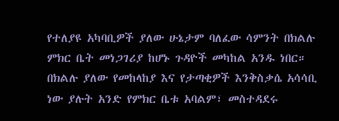የተለያዩ አካባቢዎች ያለው ሁኔታም ባለፈው ሳምንት በክልሉ ምክር ቤት መነጋገሪያ ከሆኑ ጉዳዮች መካከል አንዱ ነበር።
በክልሉ ያለው የመከላከያ እና የታጣቂዎች እንቅስቃሴ አሳሳቢ ነው ያሉት አንድ የምክር ቤቱ አባልም፣ መስተዳደሩ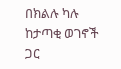በክልሉ ካሉ ከታጣቂ ወገኖች ጋር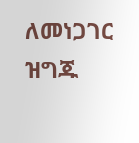ለመነጋገር ዝግጁ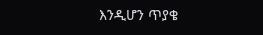እንዲሆን ጥያቄ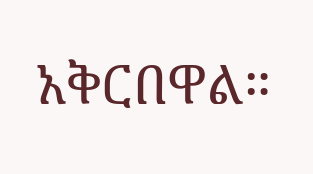አቅርበዋል።